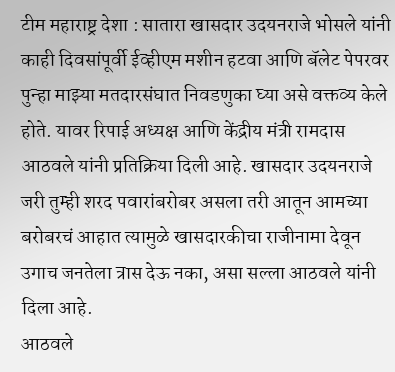टीम महाराष्ट्र देशा : सातारा खासदार उदयनराजे भोसले यांनी काही दिवसांपूर्वी ईव्हीएम मशीन हटवा आणि बॅलेट पेपरवर पुन्हा माझ्या मतदारसंघात निवडणुका घ्या असे वक्तव्य केले होते. यावर रिपाई अध्यक्ष आणि केंद्रीय मंत्री रामदास आठवले यांनी प्रतिक्रिया दिली आहे. खासदार उदयनराजे जरी तुम्ही शरद पवारांबरोबर असला तरी आतून आमच्या बरोबरचं आहात त्यामुळे खासदारकीचा राजीनामा देवून उगाच जनतेला त्रास देऊ नका, असा सल्ला आठवले यांनी दिला आहे.
आठवले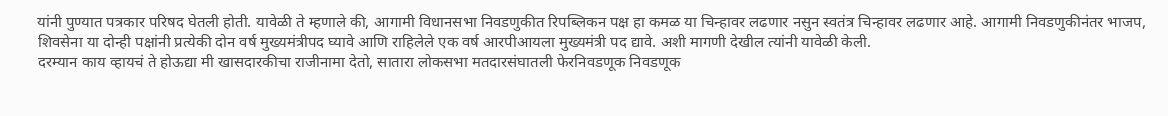यांनी पुण्यात पत्रकार परिषद घेतली होती. यावेळी ते म्हणाले की, आगामी विधानसभा निवडणुकीत रिपब्लिकन पक्ष हा कमळ या चिन्हावर लढणार नसुन स्वतंत्र चिन्हावर लढणार आहे. आगामी निवडणुकीनंतर भाजप, शिवसेना या दोन्ही पक्षांनी प्रत्येकी दोन वर्ष मुख्यमंत्रीपद घ्यावे आणि राहिलेले एक वर्ष आरपीआयला मुख्यमंत्री पद द्यावे. अशी मागणी देखील त्यांनी यावेळी केली.
दरम्यान काय व्हायचं ते होऊद्या मी खासदारकीचा राजीनामा देतो, सातारा लोकसभा मतदारसंघातली फेरनिवडणूक निवडणूक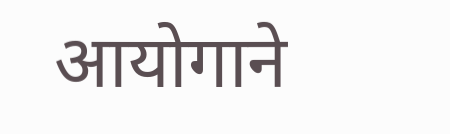आयोगाने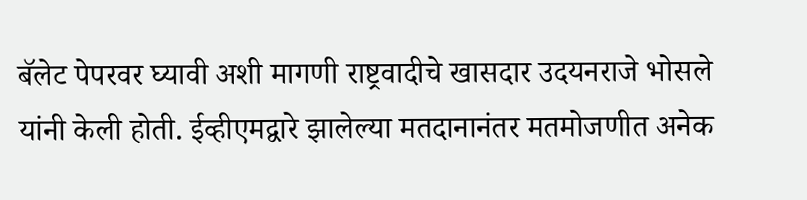बॅलेट पेपरवर घ्यावी अशी मागणी राष्ट्रवादीचे खासदार उदयनराजे भोसले यांनी केली होती. ईव्हीएमद्वारे झालेल्या मतदानानंतर मतमोजणीत अनेक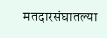मतदारसंघातल्या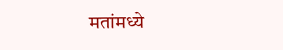मतांमध्ये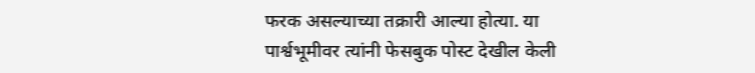फरक असल्याच्या तक्रारी आल्या होत्या. या पार्श्वभूमीवर त्यांनी फेसबुक पोस्ट देखील केली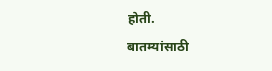होती.
बातम्यांसाठी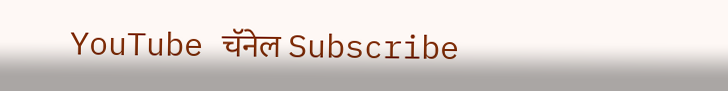YouTube चॅनेल Subscribe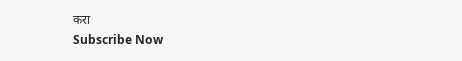करा
Subscribe Now